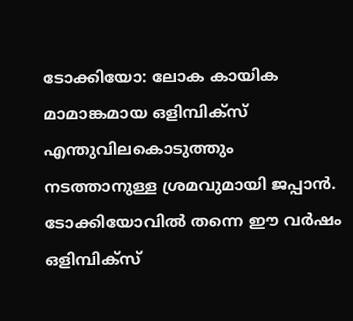ടോക്കിയോ: ലോക കായിക മാമാങ്കമായ ഒളിമ്പിക്സ് എന്തുവിലകൊടുത്തും നടത്താനുള്ള ശ്രമവുമായി ജപ്പാൻ. ടോക്കിയോവിൽ തന്നെ ഈ വർഷം ഒളിമ്പിക്സ്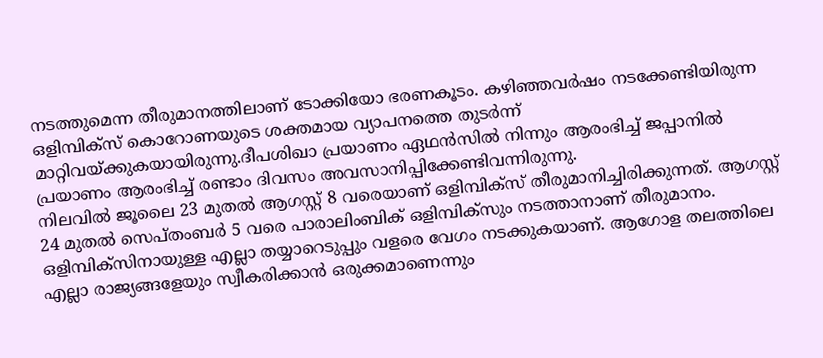നടത്തുമെന്ന തീരുമാനത്തിലാണ് ടോക്കിയോ ഭരണകൂടം. കഴിഞ്ഞവർഷം നടക്കേണ്ടിയിരുന്ന ഒളിമ്പിക്സ് കൊറോണയുടെ ശക്തമായ വ്യാപനത്തെ തുടർന്ന് മാറ്റിവയ്ക്കുകയായിരുന്നു.ദീപശിഖാ പ്രയാണം ഏഥൻസിൽ നിന്നും ആരംഭിച്ച് ജപ്പാനിൽ പ്രയാണം ആരംഭിച്ച് രണ്ടാം ദിവസം അവസാനിപ്പിക്കേണ്ടിവന്നിരുന്നു.
നിലവിൽ ജൂലൈ 23 മുതൽ ആഗസ്റ്റ് 8 വരെയാണ് ഒളിമ്പിക്സ് തീരുമാനിച്ചിരിക്കുന്നത്. ആഗസ്റ്റ് 24 മുതൽ സെപ്തംബർ 5 വരെ പാരാലിംബിക് ഒളിമ്പിക്സും നടത്താനാണ് തീരുമാനം. ഒളിമ്പിക്സിനായുള്ള എല്ലാ തയ്യാറെടുപ്പും വളരെ വേഗം നടക്കുകയാണ്. ആഗോള തലത്തിലെ എല്ലാ രാജ്യങ്ങളേയും സ്വീകരിക്കാൻ ഒരുക്കമാണെന്നും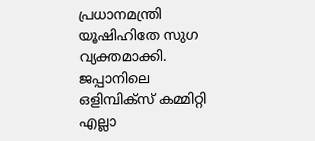പ്രധാനമന്ത്രി യൂഷിഹിതേ സുഗ വ്യക്തമാക്കി.
ജപ്പാനിലെ ഒളിമ്പിക്സ് കമ്മിറ്റി എല്ലാ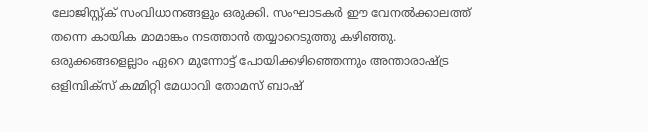ലോജിസ്റ്റ്ക് സംവിധാനങ്ങളും ഒരുക്കി. സംഘാടകർ ഈ വേനൽക്കാലത്ത് തന്നെ കായിക മാമാങ്കം നടത്താൻ തയ്യാറെടുത്തു കഴിഞ്ഞു. ഒരുക്കങ്ങളെല്ലാം ഏറെ മുന്നോട്ട് പോയിക്കഴിഞ്ഞെന്നും അന്താരാഷ്ട്ര ഒളിമ്പിക്സ് കമ്മിറ്റി മേധാവി തോമസ് ബാഷ്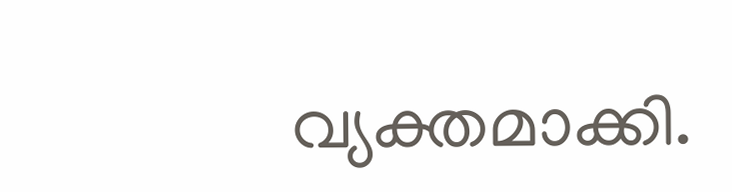വ്യക്തമാക്കി.